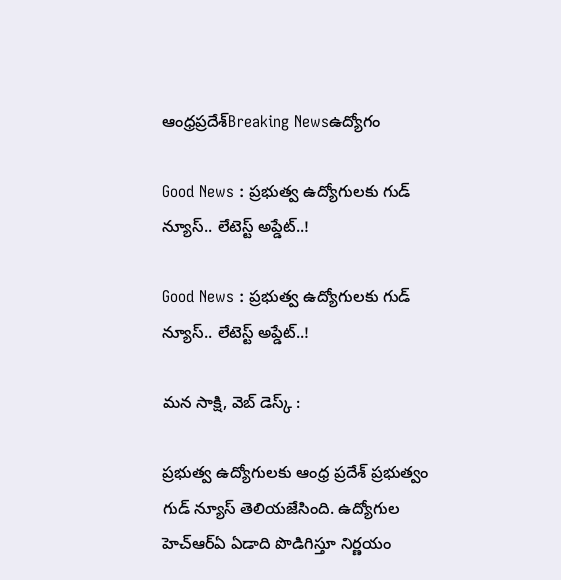ఆంధ్రప్రదేశ్Breaking Newsఉద్యోగం

Good News : ప్రభుత్వ ఉద్యోగులకు గుడ్ న్యూస్.. లేటెస్ట్ అప్డేట్..!

Good News : ప్రభుత్వ ఉద్యోగులకు గుడ్ న్యూస్.. లేటెస్ట్ అప్డేట్..!

మన సాక్షి, వెబ్ డెస్క్ :

ప్రభుత్వ ఉద్యోగులకు ఆంధ్ర ప్రదేశ్ ప్రభుత్వం గుడ్ న్యూస్ తెలియజేసింది. ఉద్యోగుల హెచ్ఆర్ఏ ఏడాది పొడిగిస్తూ నిర్ణయం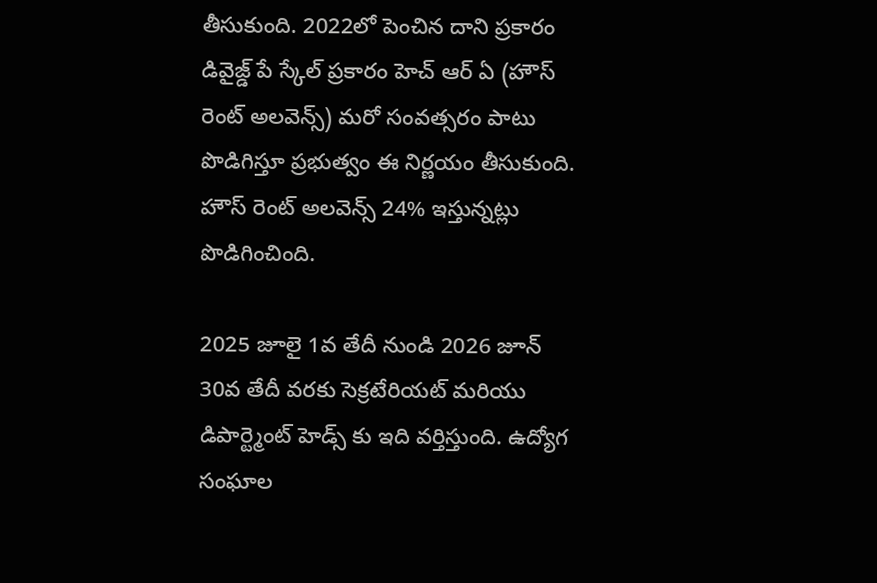తీసుకుంది. 2022లో పెంచిన దాని ప్రకారం డివైజ్డ్ పే స్కేల్ ప్రకారం హెచ్ ఆర్ ఏ (హౌస్ రెంట్ అలవెన్స్) మరో సంవత్సరం పాటు పొడిగిస్తూ ప్రభుత్వం ఈ నిర్ణయం తీసుకుంది. హౌస్ రెంట్ అలవెన్స్ 24% ఇస్తున్నట్లు పొడిగించింది.

2025 జూలై 1వ తేదీ నుండి 2026 జూన్ 30వ తేదీ వరకు సెక్రటేరియట్ మరియు డిపార్ట్మెంట్ హెడ్స్ కు ఇది వర్తిస్తుంది. ఉద్యోగ సంఘాల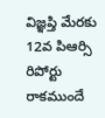విజ్ఞప్తి మేరకు 12వ పిఆర్సి రిపోర్టు రాకముందే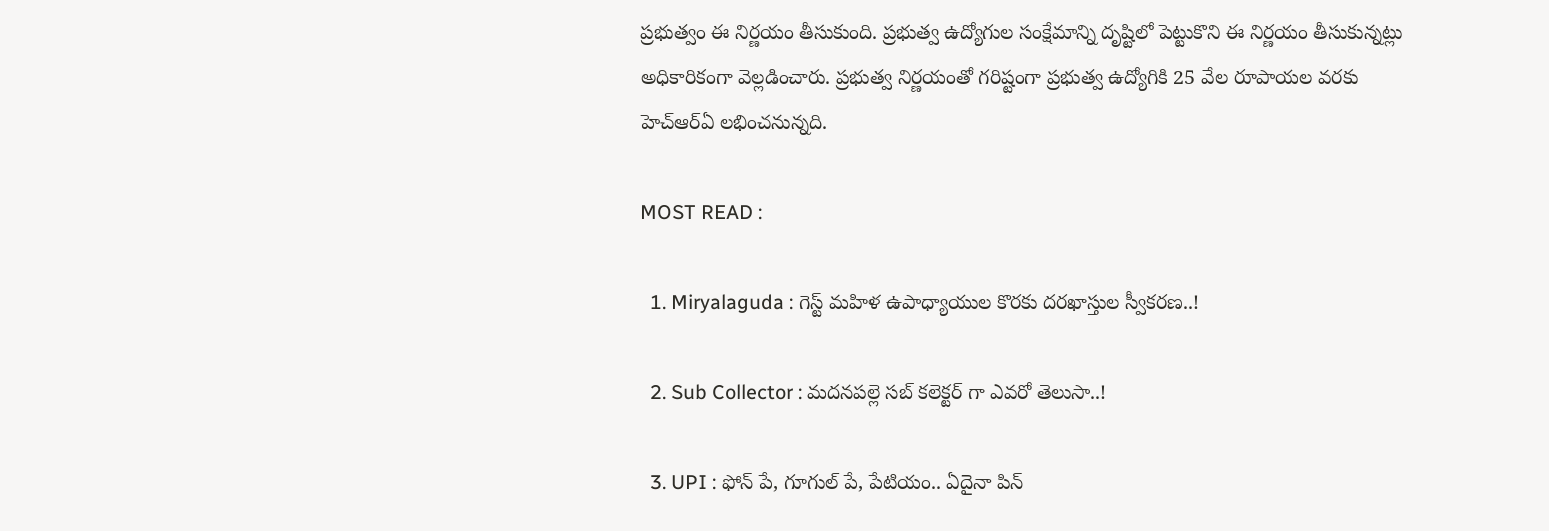ప్రభుత్వం ఈ నిర్ణయం తీసుకుంది. ప్రభుత్వ ఉద్యోగుల సంక్షేమాన్ని దృష్టిలో పెట్టుకొని ఈ నిర్ణయం తీసుకున్నట్లు అధికారికంగా వెల్లడించారు. ప్రభుత్వ నిర్ణయంతో గరిష్టంగా ప్రభుత్వ ఉద్యోగికి 25 వేల రూపాయల వరకు హెచ్ఆర్ఏ లభించనున్నది.

MOST READ :

  1. Miryalaguda : గెస్ట్ మహిళ ఉపాధ్యాయుల కొరకు దరఖాస్తుల స్వీకరణ..!

  2. Sub Collector : మదనపల్లె సబ్ కలెక్టర్ గా ఎవరో తెలుసా..!

  3. UPI : ఫోన్ పే, గూగుల్ పే, పేటియం.. ఏదైనా పిన్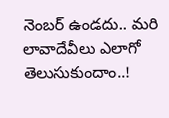నెంబర్ ఉండదు.. మరి లావాదేవీలు ఎలాగో తెలుసుకుందాం..!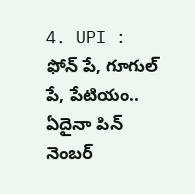4. UPI : ఫోన్ పే, గూగుల్ పే, పేటియం.. ఏదైనా పిన్ నెంబర్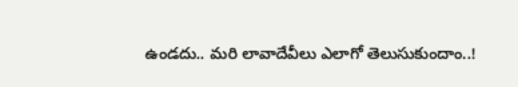ఉండదు.. మరి లావాదేవీలు ఎలాగో తెలుసుకుందాం..!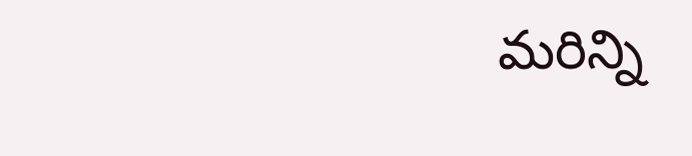మరిన్ని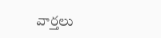వార్తలు